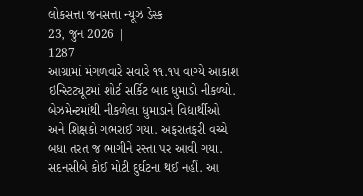લોકસત્તા જનસત્તા ન્યૂઝ ડેસ્ક
23, જુન 2026 |
1287
આગ્રામાં મંગળવારે સવારે ૧૧.૧૫ વાગ્યે આકાશ ઇન્સ્ટિટ્યૂટમાં શોર્ટ સર્કિટ બાદ ધુમાડો નીકળ્યો. બેઝમેન્ટમાંથી નીકળેલા ધુમાડાને વિદ્યાર્થીઓ અને શિક્ષકો ગભરાઈ ગયા. અફરાતફરી વચ્ચે બધા તરત જ ભાગીને રસ્તા પર આવી ગયા. સદનસીબે કોઈ મોટી દુર્ઘટના થઈ નહીં. આ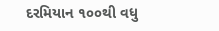દરમિયાન ૧૦૦થી વધુ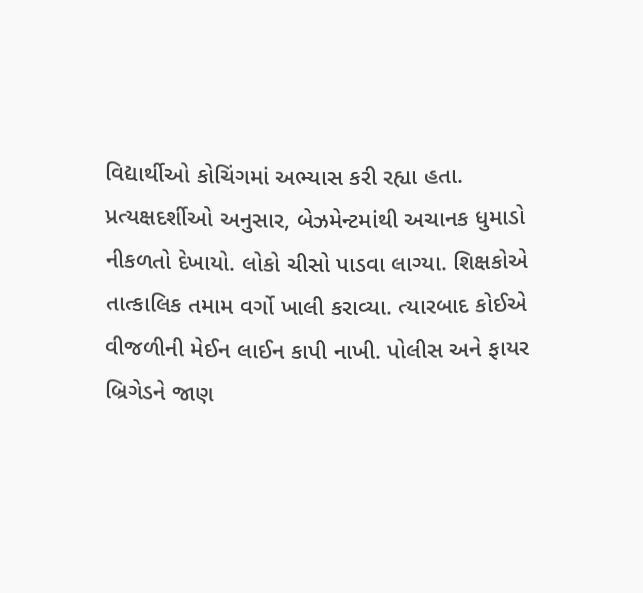વિદ્યાર્થીઓ કોચિંગમાં અભ્યાસ કરી રહ્યા હતા. પ્રત્યક્ષદર્શીઓ અનુસાર, બેઝમેન્ટમાંથી અચાનક ધુમાડો નીકળતો દેખાયો. લોકો ચીસો પાડવા લાગ્યા. શિક્ષકોએ તાત્કાલિક તમામ વર્ગો ખાલી કરાવ્યા. ત્યારબાદ કોઈએ વીજળીની મેઈન લાઈન કાપી નાખી. પોલીસ અને ફાયર બ્રિગેડને જાણ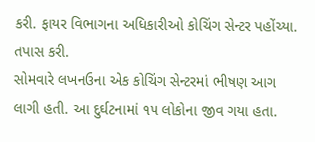કરી. ફાયર વિભાગના અધિકારીઓ કોચિંગ સેન્ટર પહોંચ્યા. તપાસ કરી.
સોમવારે લખનઉના એક કોચિંગ સેન્ટરમાં ભીષણ આગ લાગી હતી. આ દુર્ઘટનામાં ૧૫ લોકોના જીવ ગયા હતા.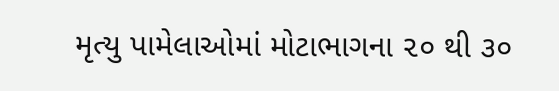મૃત્યુ પામેલાઓમાં મોટાભાગના ૨૦ થી ૩૦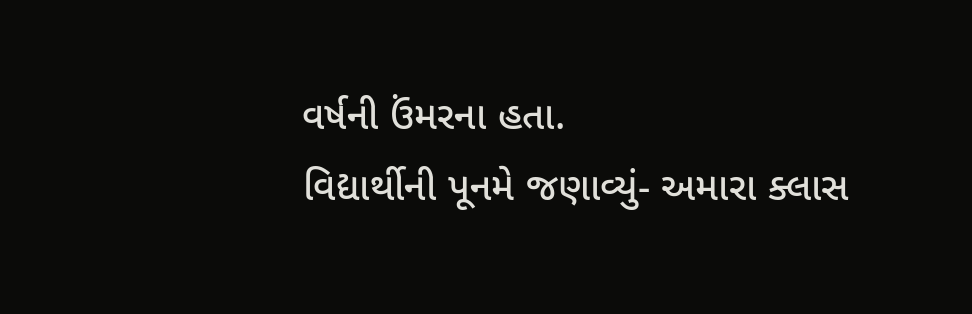વર્ષની ઉંમરના હતા.
વિદ્યાર્થીની પૂનમે જણાવ્યું- અમારા ક્લાસ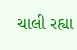ચાલી રહ્યા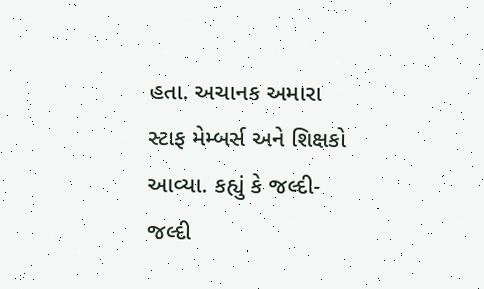હતા. અચાનક અમારા સ્ટાફ મેમ્બર્સ અને શિક્ષકો આવ્યા. કહ્યું કે જલ્દી-જલ્દી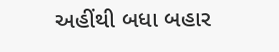અહીંથી બધા બહાર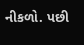નીકળો. પછી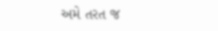અમે તરત જ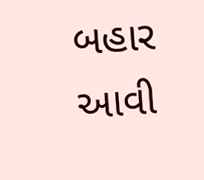બહાર આવી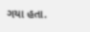ગયા હતા.